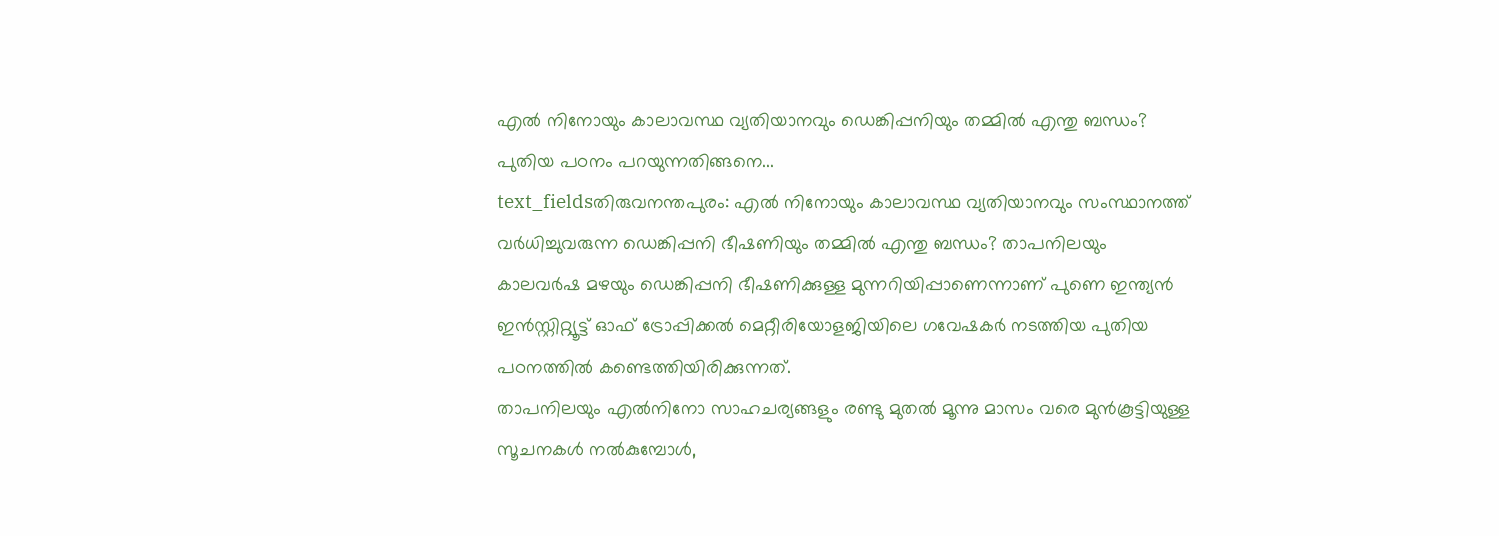എൽ നിനോയും കാലാവസ്ഥ വ്യതിയാനവും ഡെങ്കിപ്പനിയും തമ്മിൽ എന്തു ബന്ധം? പുതിയ പഠനം പറയുന്നതിങ്ങനെ...
text_fieldsതിരുവനന്തപുരം: എൽ നിനോയും കാലാവസ്ഥ വ്യതിയാനവും സംസ്ഥാനത്ത് വർധിച്ചുവരുന്ന ഡെങ്കിപ്പനി ഭീഷണിയും തമ്മിൽ എന്തു ബന്ധം? താപനിലയും കാലവർഷ മഴയും ഡെങ്കിപ്പനി ഭീഷണിക്കുള്ള മുന്നറിയിപ്പാണെന്നാണ് പുണെ ഇന്ത്യൻ ഇൻസ്റ്റിറ്റ്യൂട്ട് ഓഫ് ട്രോപ്പിക്കൽ മെറ്റീരിയോളജിയിലെ ഗവേഷകർ നടത്തിയ പുതിയ പഠനത്തിൽ കണ്ടെത്തിയിരിക്കുന്നത്.
താപനിലയും എൽനിനോ സാഹചര്യങ്ങളും രണ്ടു മുതൽ മൂന്നു മാസം വരെ മുൻകൂട്ടിയുള്ള സൂചനകൾ നൽകുമ്പോൾ,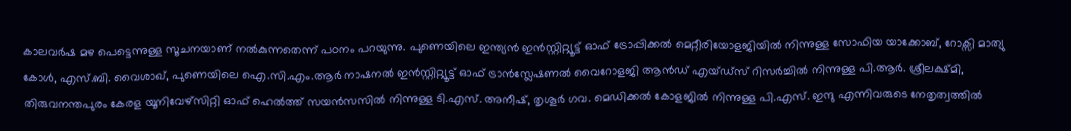കാലവർഷ മഴ പെട്ടെന്നുള്ള സൂചനയാണ് നൽകുന്നതെന്ന് പഠനം പറയുന്നു. പുണെയിലെ ഇന്ത്യൻ ഇൻസ്റ്റിറ്റ്യൂട്ട് ഓഫ് ട്രോപ്പിക്കൽ മെറ്റീരിയോളജിയിൽ നിന്നുള്ള സോഫിയ യാക്കോബ്, റോക്സി മാത്യു കോൾ, എസ്.ബി. വൈശാഖ്, പുണെയിലെ ഐ.സി.എം.ആർ നാഷനൽ ഇൻസ്റ്റിറ്റ്യൂട്ട് ഓഫ് ട്രാൻസ്ലേഷണൽ വൈറോളജി ആൻഡ് എയ്ഡ്സ് റിസർച്ചിൽ നിന്നുള്ള പി.ആർ. ശ്രീലക്ഷ്മി, തിരുവനന്തപുരം കേരള യൂനിവേഴ്സിറ്റി ഓഫ് ഹെൽത്ത് സയൻസസിൽ നിന്നുള്ള ടി.എസ്. അനീഷ്, തൃശൂർ ഗവ. മെഡിക്കൽ കോളജിൽ നിന്നുള്ള പി.എസ്. ഇന്ദു എന്നിവരുടെ നേതൃത്വത്തിൽ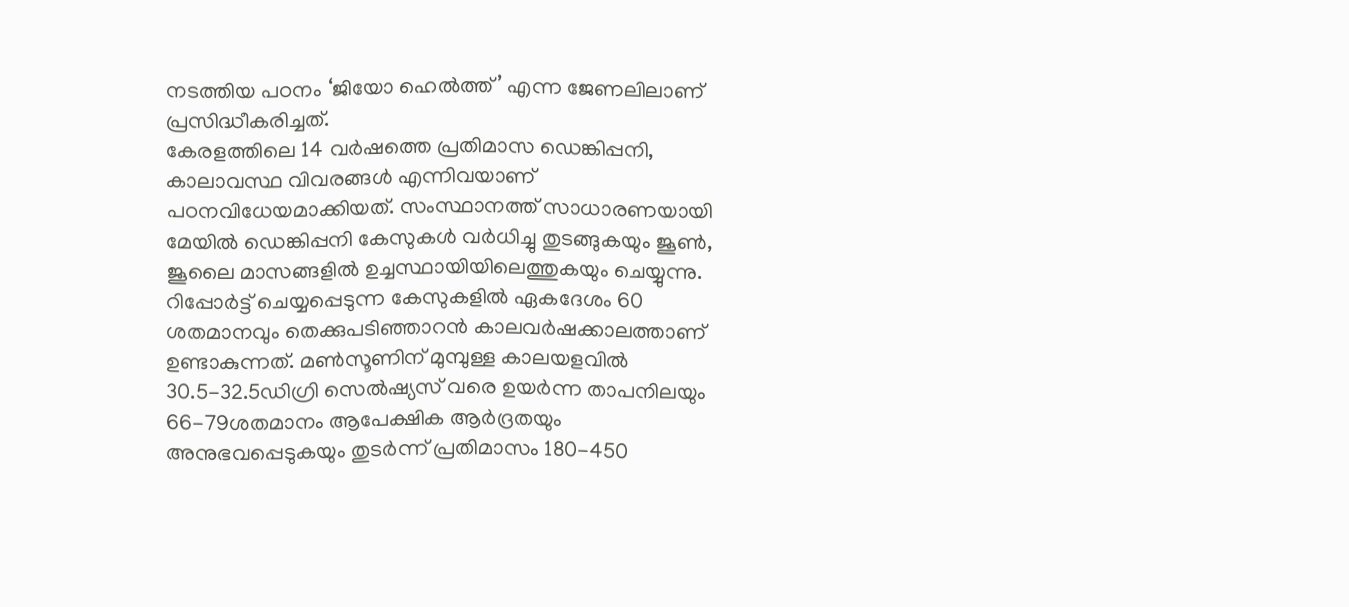നടത്തിയ പഠനം ‘ജിയോ ഹെൽത്ത്’ എന്ന ജേണലിലാണ് പ്രസിദ്ധീകരിച്ചത്.
കേരളത്തിലെ 14 വർഷത്തെ പ്രതിമാസ ഡെങ്കിപ്പനി, കാലാവസ്ഥ വിവരങ്ങൾ എന്നിവയാണ് പഠനവിധേയമാക്കിയത്. സംസ്ഥാനത്ത് സാധാരണയായി മേയിൽ ഡെങ്കിപ്പനി കേസുകൾ വർധിച്ചു തുടങ്ങുകയും ജൂൺ, ജൂലൈ മാസങ്ങളിൽ ഉച്ചസ്ഥായിയിലെത്തുകയും ചെയ്യുന്നു. റിപ്പോർട്ട് ചെയ്യപ്പെടുന്ന കേസുകളിൽ ഏകദേശം 60 ശതമാനവും തെക്കുപടിഞ്ഞാറൻ കാലവർഷക്കാലത്താണ് ഉണ്ടാകുന്നത്. മൺസൂണിന് മുമ്പുള്ള കാലയളവിൽ 30.5-32.5ഡിഗ്രി സെൽഷ്യസ് വരെ ഉയർന്ന താപനിലയും 66-79ശതമാനം ആപേക്ഷിക ആർദ്രതയും അനുഭവപ്പെടുകയും തുടർന്ന് പ്രതിമാസം 180-450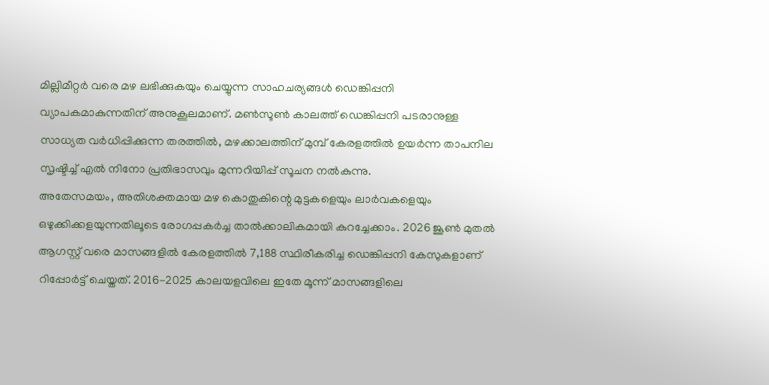മില്ലിമീറ്റർ വരെ മഴ ലഭിക്കുകയും ചെയ്യുന്ന സാഹചര്യങ്ങൾ ഡെങ്കിപ്പനി വ്യാപകമാകുന്നതിന് അനുകൂലമാണ്. മൺസൂൺ കാലത്ത് ഡെങ്കിപ്പനി പടരാനുള്ള സാധ്യത വർധിപ്പിക്കുന്ന തരത്തിൽ, മഴക്കാലത്തിന് മുമ്പ് കേരളത്തിൽ ഉയർന്ന താപനില സൃഷ്ടിച്ച് എൽ നിനോ പ്രതിഭാസവും മുന്നറിയിപ്പ് സൂചന നൽകുന്നു.
അതേസമയം, അതിശക്തമായ മഴ കൊതുകിന്റെ മുട്ടകളെയും ലാർവകളെയും ഒഴുക്കിക്കളയുന്നതിലൂടെ രോഗപ്പകർച്ച താൽക്കാലികമായി കുറച്ചേക്കാം. 2026 ജൂൺ മുതൽ ആഗസ്റ്റ് വരെ മാസങ്ങളിൽ കേരളത്തിൽ 7,188 സ്ഥിരീകരിച്ച ഡെങ്കിപ്പനി കേസുകളാണ് റിപ്പോർട്ട് ചെയ്തത്. 2016-2025 കാലയളവിലെ ഇതേ മൂന്ന് മാസങ്ങളിലെ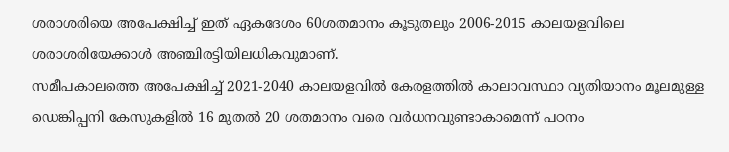ശരാശരിയെ അപേക്ഷിച്ച് ഇത് ഏകദേശം 60ശതമാനം കൂടുതലും 2006-2015 കാലയളവിലെ ശരാശരിയേക്കാൾ അഞ്ചിരട്ടിയിലധികവുമാണ്.
സമീപകാലത്തെ അപേക്ഷിച്ച് 2021-2040 കാലയളവിൽ കേരളത്തിൽ കാലാവസ്ഥാ വ്യതിയാനം മൂലമുള്ള ഡെങ്കിപ്പനി കേസുകളിൽ 16 മുതൽ 20 ശതമാനം വരെ വർധനവുണ്ടാകാമെന്ന് പഠനം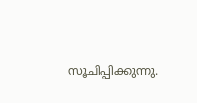സൂചിപ്പിക്കുന്നു.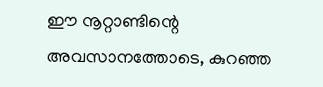ഈ നൂറ്റാണ്ടിന്റെ അവസാനത്തോടെ, കുറഞ്ഞ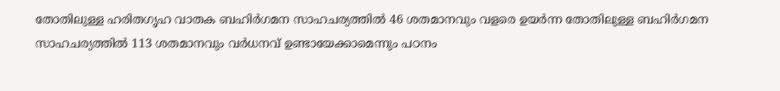തോതിലുള്ള ഹരിതഗൃഹ വാതക ബഹിർഗമന സാഹചര്യത്തിൽ 46 ശതമാനവും വളരെ ഉയർന്ന തോതിലുള്ള ബഹിർഗമന സാഹചര്യത്തിൽ 113 ശതമാനവും വർധനവ് ഉണ്ടായേക്കാമെന്നും പഠനം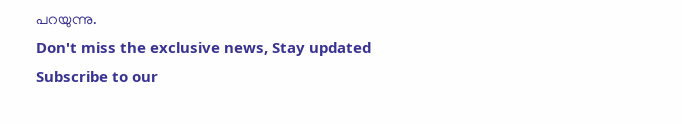പറയുന്നു.
Don't miss the exclusive news, Stay updated
Subscribe to our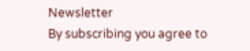Newsletter
By subscribing you agree to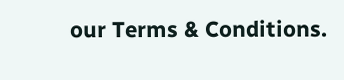our Terms & Conditions.